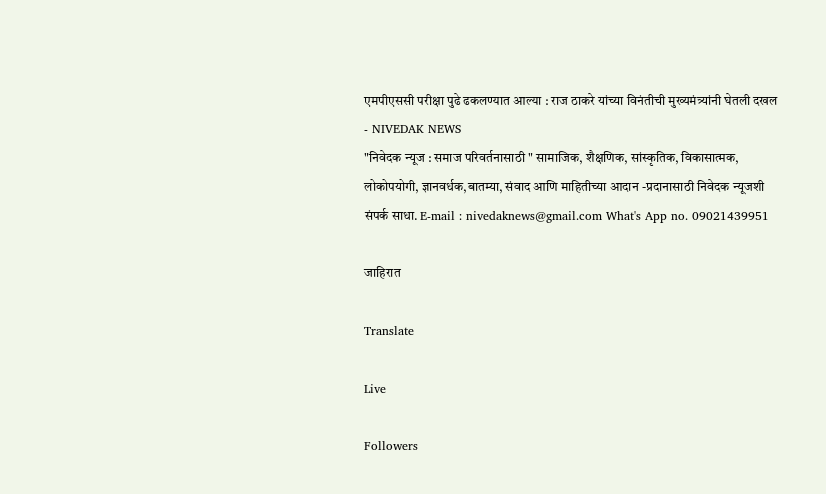एमपीएससी परीक्षा पुढे ढकलण्यात आल्या : राज ठाकरे यांच्या विनंतीची मुख्यमंत्र्यांनी घेतली दखल - NIVEDAK NEWS
"निवेदक न्यूज : समाज परिवर्तनासाठी " सामाजिक, शैक्षणिक, सांस्कृतिक, विकासात्मक, लोकोपयोगी, ज्ञानवर्धक,बातम्या, संवाद आणि माहितीच्या आदान -प्रदानासाठी निवेदक न्यूजशी संपर्क साधा. E-mail : nivedaknews@gmail.com What's App no. 09021439951

जाहिरात

Translate

Live

Followers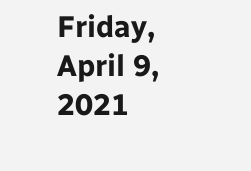Friday, April 9, 2021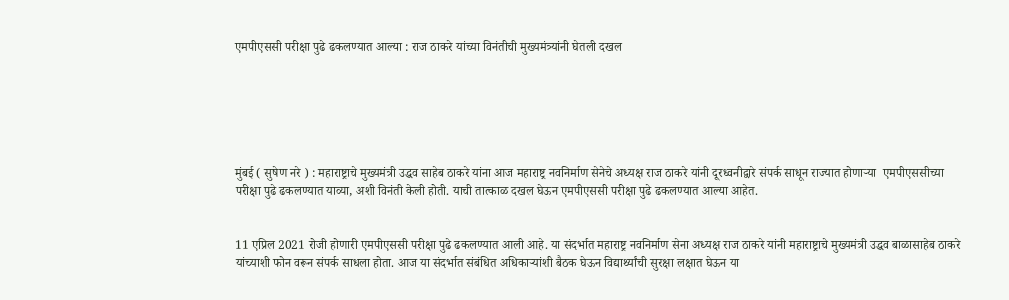एमपीएससी परीक्षा पुढे ढकलण्यात आल्या : राज ठाकरे यांच्या विनंतीची मुख्यमंत्र्यांनी घेतली दखल






मुंबई ( सुषेण नरे ) : महाराष्ट्राचे मुख्यमंत्री उद्धव साहेब ठाकरे यांना आज महाराष्ट्र नवनिर्माण सेनेचे अध्यक्ष राज ठाकरे यांनी दूरध्वनीद्वारे संपर्क साधून राज्यात होणाऱ्या  एमपीएससीच्या परीक्षा पुढे ढकलण्यात याव्या, अशी विनंती केली होती. याची तात्काळ दखल घेऊन एमपीएससी परीक्षा पुढे ढकलण्यात आल्या आहेत.


11 एप्रिल 2021 रोजी होणारी एमपीएससी परीक्षा पुढे ढकलण्यात आली आहे. या संदर्भात महाराष्ट्र नवनिर्माण सेना अध्यक्ष राज ठाकरे यांनी महाराष्ट्राचे मुख्यमंत्री उद्धव बाळासाहेब ठाकरे यांच्याशी फोन वरून संपर्क साधला होता. आज या संदर्भात संबंधित अधिकाऱ्यांशी बैठक घेऊन विद्यार्थ्यांची सुरक्षा लक्षात घेऊन या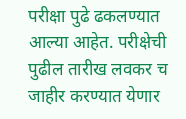परीक्षा पुढे ढकलण्यात आल्या आहेत. परीक्षेची पुढील तारीख लवकर च जाहीर करण्यात येणार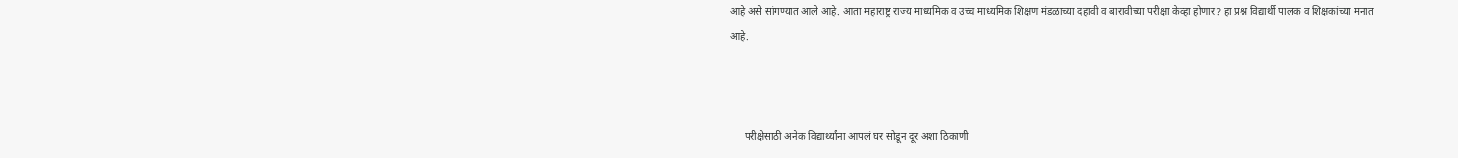आहे असे सांगण्यात आले आहे. आता महाराष्ट्र राज्य माध्यमिक व उच्च माध्यमिक शिक्षण मंडळाच्या दहावी व बारावीच्या परीक्षा केव्हा होणार? हा प्रश्न विद्यार्थी पालक व शिक्षकांच्या मनात आहे.



      परीक्षेसाठी अनेक विद्यार्थ्यांना आपलं घर सोडून दूर अशा ठिकाणी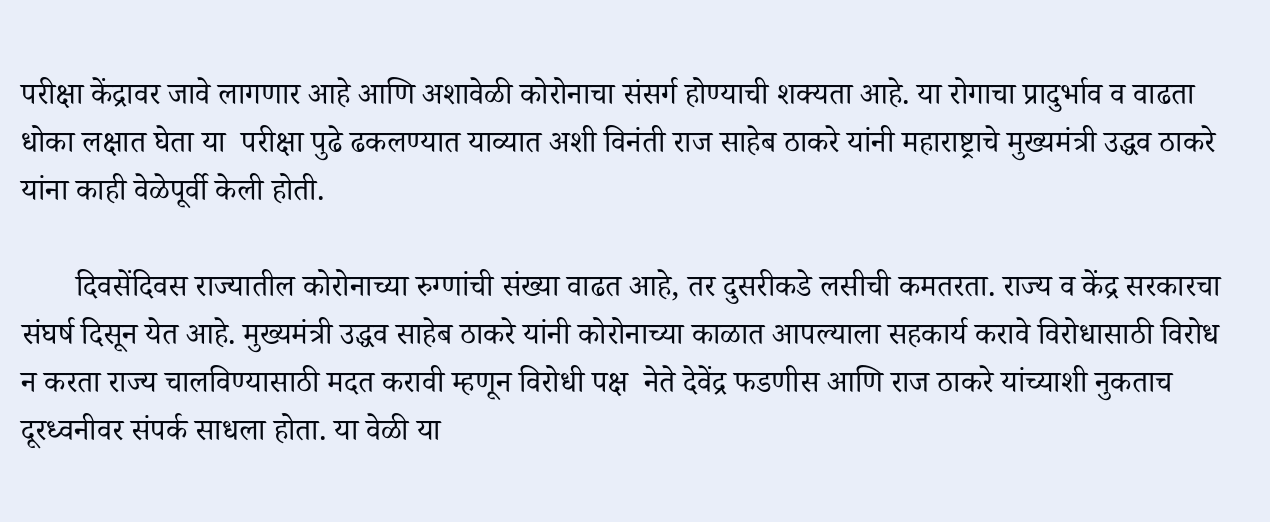परीक्षा केंद्रावर जावे लागणार आहे आणि अशावेळी कोरोनाचा संसर्ग होण्याची शक्यता आहे. या रोगाचा प्रादुर्भाव व वाढता धोका लक्षात घेता या  परीक्षा पुढे ढकलण्यात याव्यात अशी विनंती राज साहेब ठाकरे यांनी महाराष्ट्राचे मुख्यमंत्री उद्धव ठाकरे यांना काही वेळेपूर्वी केली होती.

       दिवसेंदिवस राज्यातील कोरोनाच्या रुग्णांची संख्या वाढत आहे, तर दुसरीकडे लसीची कमतरता. राज्य व केंद्र सरकारचा संघर्ष दिसून येत आहे. मुख्यमंत्री उद्धव साहेब ठाकरे यांनी कोरोनाच्या काळात आपल्याला सहकार्य करावे विरोधासाठी विरोध न करता राज्य चालविण्यासाठी मदत करावी म्हणून विरोधी पक्ष  नेते देवेंद्र फडणीस आणि राज ठाकरे यांच्याशी नुकताच दूरध्वनीवर संपर्क साधला होता. या वेळी या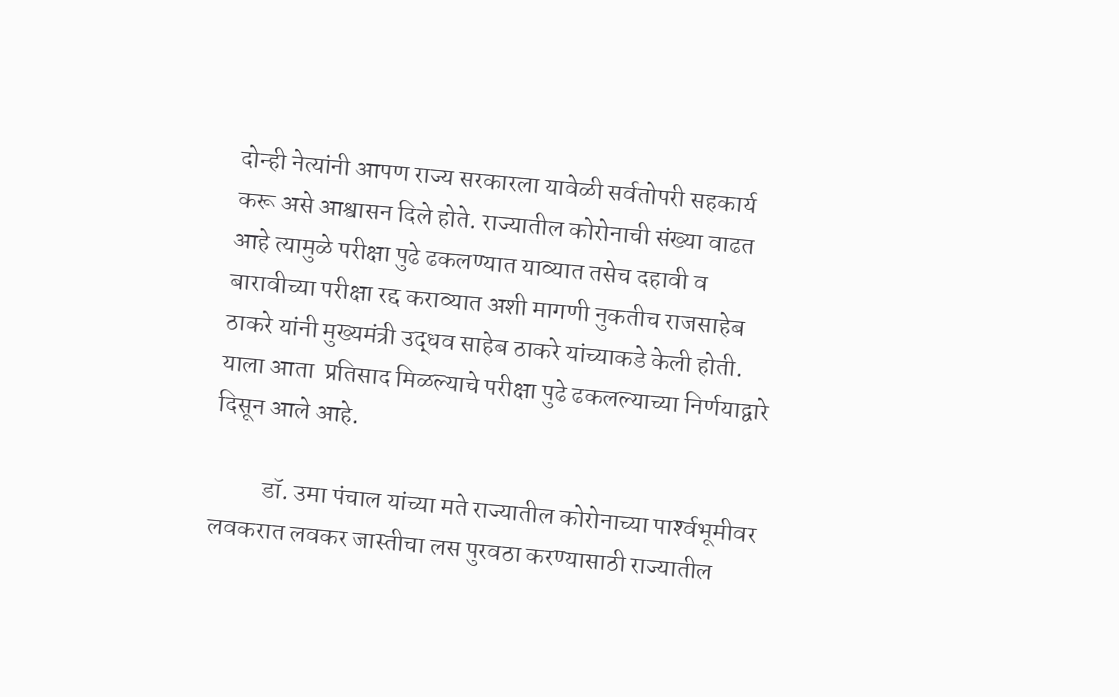दोन्ही नेत्यांनी आपण राज्य सरकारला यावेळी सर्वतोपरी सहकार्य करू असे आश्वासन दिले होते. राज्यातील कोरोनाची संख्या वाढत आहे त्यामुळे परीक्षा पुढे ढकलण्यात याव्यात तसेच दहावी व बारावीच्या परीक्षा रद्द कराव्यात अशी मागणी नुकतीच राजसाहेब ठाकरे यांनी मुख्यमंत्री उद्धव साहेब ठाकरे यांच्याकडे केली होती. याला आता  प्रतिसाद मिळल्याचे परीक्षा पुढे ढकलल्याच्या निर्णयाद्वारे दिसून आले आहे.

          डॉ. उमा पंचाल यांच्या मते राज्यातील कोरोनाच्या पार्श्‍वभूमीवर लवकरात लवकर जास्तीचा लस पुरवठा करण्यासाठी राज्यातील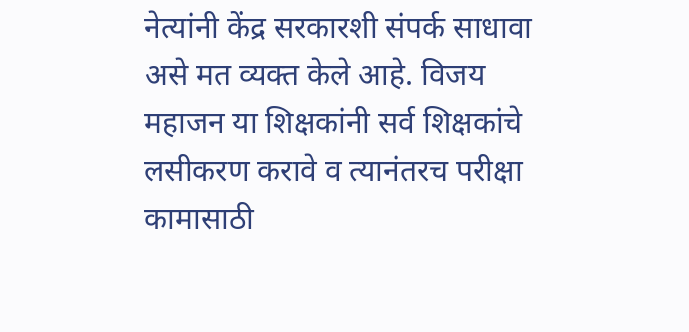नेत्यांनी केंद्र सरकारशी संपर्क साधावा असे मत व्यक्त केले आहे. विजय महाजन या शिक्षकांनी सर्व शिक्षकांचे लसीकरण करावे व त्यानंतरच परीक्षा कामासाठी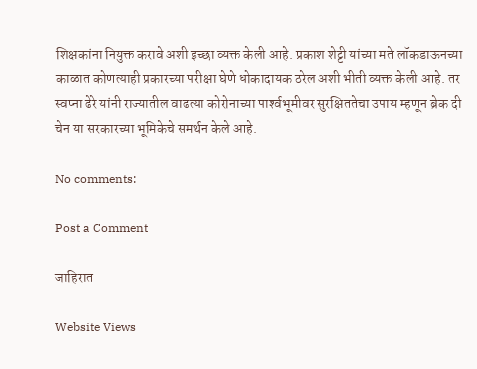शिक्षकांना नियुक्त करावे अशी इच्छा व्यक्त केली आहे. प्रकाश शेट्टी यांच्या मते लॉकडाऊनच्या काळात कोणत्याही प्रकारच्या परीक्षा घेणे धोकादायक ठरेल अशी भीती व्यक्त केली आहे. तर स्वप्ना ढेरे यांनी राज्यातील वाढत्या कोरोनाच्या पार्श्‍वभूमीवर सुरक्षिततेचा उपाय म्हणून ब्रेक दी चेन या सरकारच्या भूमिकेचे समर्थन केले आहे.

No comments:

Post a Comment

जाहिरात

Website Views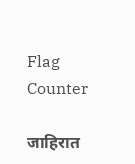Flag Counter

जाहिरात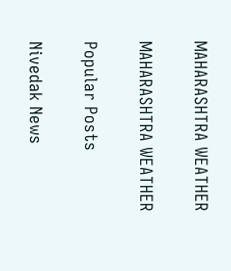MAHARASHTRA WEATHER

MAHARASHTRA WEATHER

Popular Posts

Nivedak News